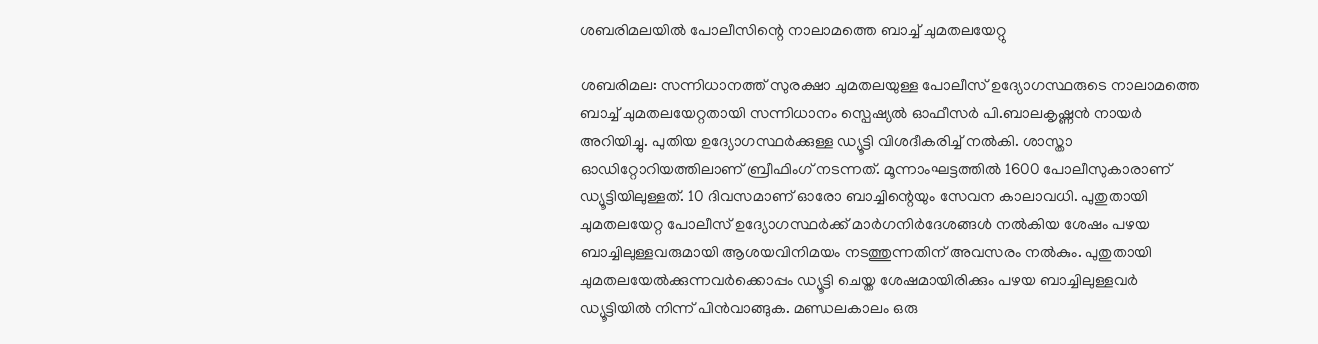ശബരിമലയില്‍ പോലീസിന്റെ നാലാമത്തെ ബാച്ച് ചുമതലയേറ്റു

ശബരിമല: സന്നിധാനത്ത് സുരക്ഷാ ചുമതലയുള്ള പോലീസ് ഉദ്യോഗസ്ഥരുടെ നാലാമത്തെ ബാച്ച് ചുമതലയേറ്റതായി സന്നിധാനം സ്പെഷ്യല്‍ ഓഫീസര്‍ പി.ബാലകൃഷ്ണന്‍ നായര്‍ അറിയിച്ചു. പുതിയ ഉദ്യോഗസ്ഥര്‍ക്കുള്ള ഡ്യൂട്ടി വിശദീകരിച്ച് നല്‍കി. ശാസ്താ ഓഡിറ്റോറിയത്തിലാണ് ബ്രീഫിംഗ് നടന്നത്. മൂന്നാംഘട്ടത്തില്‍ 1600 പോലീസുകാരാണ് ഡ്യൂട്ടിയിലുള്ളത്. 10 ദിവസമാണ് ഓരോ ബാച്ചിന്റെയും സേവന കാലാവധി. പുതുതായി ചുമതലയേറ്റ പോലീസ് ഉദ്യോഗസ്ഥര്‍ക്ക് മാര്‍ഗനിര്‍ദേശങ്ങള്‍ നല്‍കിയ ശേഷം പഴയ ബാച്ചിലുള്ളവരുമായി ആശയവിനിമയം നടത്തുന്നതിന് അവസരം നല്‍കും. പുതുതായി ചുമതലയേല്‍ക്കുന്നവര്‍ക്കൊപ്പം ഡ്യൂട്ടി ചെയ്ത ശേഷമായിരിക്കും പഴയ ബാച്ചിലുള്ളവര്‍ ഡ്യൂട്ടിയില്‍ നിന്ന് പിന്‍വാങ്ങുക. മണ്ഡലകാലം ഒരു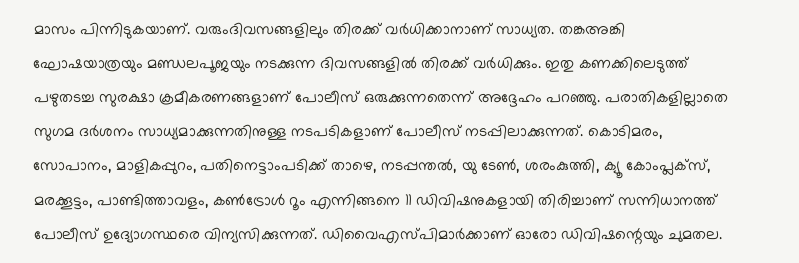മാസം പിന്നിടുകയാണ്. വരുംദിവസങ്ങളിലും തിരക്ക് വര്‍ധിക്കാനാണ് സാധ്യത. തങ്കഅങ്കി ഘോഷയാത്രയും മണ്ഡലപൂജയും നടക്കുന്ന ദിവസങ്ങളില്‍ തിരക്ക് വര്‍ധിക്കും. ഇതു കണക്കിലെടുത്ത് പഴുതടച്ച സുരക്ഷാ ക്രമീകരണങ്ങളാണ് പോലീസ് ഒരുക്കുന്നതെന്ന് അദ്ദേഹം പറഞ്ഞു. പരാതികളില്ലാതെ സുഗമ ദര്‍ശനം സാധ്യമാക്കുന്നതിനുള്ള നടപടികളാണ് പോലീസ് നടപ്പിലാക്കുന്നത്. കൊടിമരം, സോപാനം, മാളികപ്പുറം, പതിനെട്ടാംപടിക്ക് താഴെ, നടപ്പന്തല്‍, യു ടേണ്‍, ശരംകുത്തി, ക്യൂ കോംപ്ലക്സ്, മരക്കൂട്ടം, പാണ്ടിത്താവളം, കണ്‍ട്രോള്‍ റൂം എന്നിങ്ങനെ 11 ഡിവിഷനുകളായി തിരിച്ചാണ് സന്നിധാനത്ത് പോലീസ് ഉദ്യോഗസ്ഥരെ വിന്യസിക്കുന്നത്. ഡിവൈഎസ്പിമാര്‍ക്കാണ് ഓരോ ഡിവിഷന്റെയും ചുമതല.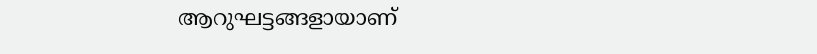ആറുഘട്ടങ്ങളായാണ്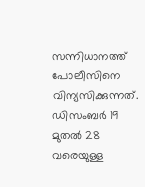സന്നിധാനത്ത് പോലീസിനെ വിന്യസിക്കുന്നത്. ഡിസംബര്‍ 19 മുതല്‍ 28 വരെയുള്ള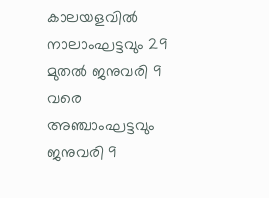കാലയളവില്‍ നാലാംഘട്ടവും 29 മുതല്‍ ജനുവരി 9 വരെ അഞ്ചാംഘട്ടവും ജനുവരി 9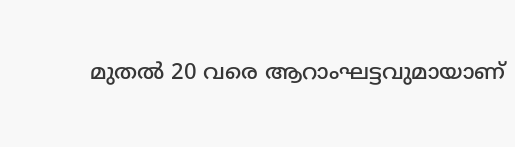മുതല്‍ 20 വരെ ആറാംഘട്ടവുമായാണ്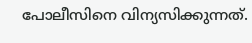പോലീസിനെ വിന്യസിക്കുന്നത്.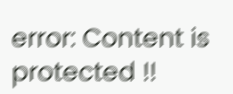error: Content is protected !!